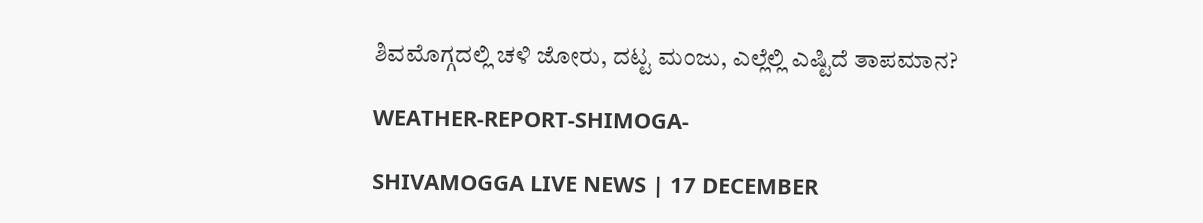ಶಿವಮೊಗ್ಗದಲ್ಲಿ ಚಳಿ ಜೋರು, ದಟ್ಟ ಮಂಜು, ಎಲ್ಲೆಲ್ಲಿ ಎಷ್ಟಿದೆ ತಾಪಮಾನ?

WEATHER-REPORT-SHIMOGA-

SHIVAMOGGA LIVE NEWS | 17 DECEMBER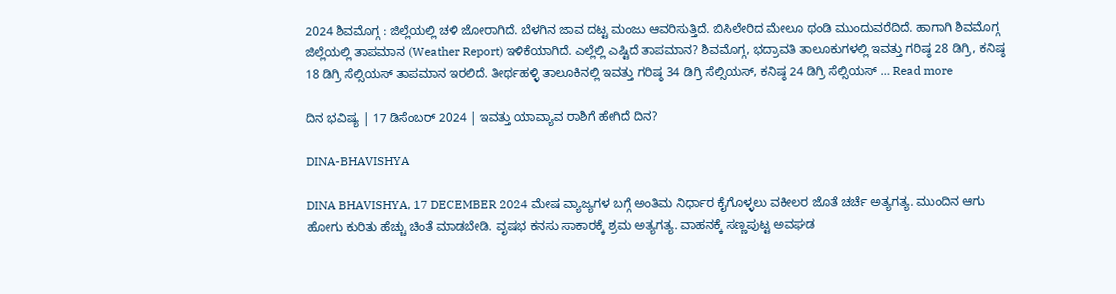2024 ಶಿವಮೊಗ್ಗ : ಜಿಲ್ಲೆಯಲ್ಲಿ ಚಳಿ ಜೋರಾಗಿದೆ. ಬೆಳಗಿನ ಜಾವ ದಟ್ಟ ಮಂಜು ಆವರಿಸುತ್ತಿದೆ. ಬಿಸಿಲೇರಿದ ಮೇಲೂ ಥಂಡಿ ಮುಂದುವರೆದಿದೆ. ಹಾಗಾಗಿ ಶಿವಮೊಗ್ಗ ಜಿಲ್ಲೆಯಲ್ಲಿ ತಾಪಮಾನ (Weather Report) ಇಳಿಕೆಯಾಗಿದೆ. ಎಲ್ಲೆಲ್ಲಿ ಎಷ್ಟಿದೆ ತಾಪಮಾನ? ಶಿವಮೊಗ್ಗ, ಭದ್ರಾವತಿ ತಾಲೂಕುಗಳಲ್ಲಿ ಇವತ್ತು ಗರಿಷ್ಠ 28 ಡಿಗ್ರಿ, ಕನಿಷ್ಠ 18 ಡಿಗ್ರಿ ಸೆಲ್ಸಿಯಸ್‌ ತಾಪಮಾನ ಇರಲಿದೆ. ತೀರ್ಥಹಳ್ಳಿ ತಾಲೂಕಿನಲ್ಲಿ ಇವತ್ತು ಗರಿಷ್ಠ 34 ಡಿಗ್ರಿ ಸೆಲ್ಸಿಯಸ್‌, ಕನಿಷ್ಠ 24 ಡಿಗ್ರಿ ಸೆಲ್ಸಿಯಸ್‌ … Read more

ದಿನ ಭವಿಷ್ಯ | 17 ಡಿಸೆಂಬರ್‌ 2024 | ಇವತ್ತು ಯಾವ್ಯಾವ ರಾಶಿಗೆ ಹೇಗಿದೆ ದಿನ?

DINA-BHAVISHYA

DINA BHAVISHYA, 17 DECEMBER 2024 ಮೇಷ ವ್ಯಾಜ್ಯಗಳ ಬಗ್ಗೆ ಅಂತಿಮ ನಿರ್ಧಾರ ಕೈಗೊಳ್ಳಲು ವಕೀಲರ ಜೊತೆ ಚರ್ಚೆ ಅತ್ಯಗತ್ಯ. ಮುಂದಿನ ಆಗು ಹೋಗು ಕುರಿತು ಹೆಚ್ಚು ಚಿಂತೆ ಮಾಡಬೇಡಿ. ವೃಷಭ ಕನಸು ಸಾಕಾರಕ್ಕೆ ಶ್ರಮ ಅತ್ಯಗತ್ಯ. ವಾಹನಕ್ಕೆ ಸಣ್ಣಪುಟ್ಟ ಅವಘಡ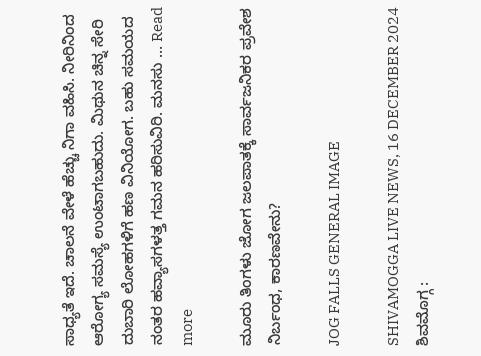ಸಾಧ್ಯತೆ ಇದೆ. ಚಾಲನೆ ವೇಳೆ ಹೆಚ್ಚು ನಿಗಾ ವಹಿಸಿ. ನೀರಿನಿಂದ ಆರೋಗ್ಯ ಸಮಸ್ಯೆ ಉಂಟಾಗಬಹುದು. ಮಿಥುನ ಚಿನ್ನ ಸೇರಿ ದುಬಾರಿ ಲೋಹಗಳಿಗೆ ಹಣ ವಿನಿಯೋಗ. ಬಹು ಸಮಯದ ನಂತರ ಹವ್ಯಾಸಗಳತ್ತ ಗಮನ ಹರಿಸುವಿರಿ. ಮನಸು … Read more

ಮೂರು ತಿಂಗಳು ಜೋಗ ಜಲಪಾತಕ್ಕೆ ಸಾರ್ವಜನಿಕರ ಪ್ರವೇಶ ನಿರ್ಬಂಧ, ಕಾರಣವೇನು?

JOG FALLS GENERAL IMAGE

SHIVAMOGGA LIVE NEWS, 16 DECEMBER 2024 ಶಿವಮೊಗ್ಗ :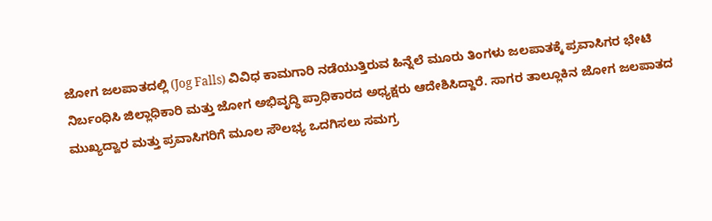ಜೋಗ ಜಲಪಾತದಲ್ಲಿ (Jog Falls) ವಿವಿಧ ಕಾಮಗಾರಿ ನಡೆಯುತ್ತಿರುವ ಹಿನ್ನೆಲೆ ಮೂರು ತಿಂಗಳು ಜಲಪಾತಕ್ಕೆ ಪ್ರವಾಸಿಗರ ಭೇಟಿ ನಿರ್ಬಂಧಿಸಿ ಜಿಲ್ಲಾಧಿಕಾರಿ ಮತ್ತು ಜೋಗ ಅಭಿವೃದ್ಧಿ ಪ್ರಾಧಿಕಾರದ ಅಧ್ಯಕ್ಷರು ಆದೇಶಿಸಿದ್ದಾರೆ. ಸಾಗರ ತಾಲ್ಲೂಕಿನ ಜೋಗ ಜಲಪಾತದ ಮುಖ್ಯದ್ವಾರ ಮತ್ತು ಪ್ರವಾಸಿಗರಿಗೆ ಮೂಲ ಸೌಲಭ್ಯ ಒದಗಿಸಲು ಸಮಗ್ರ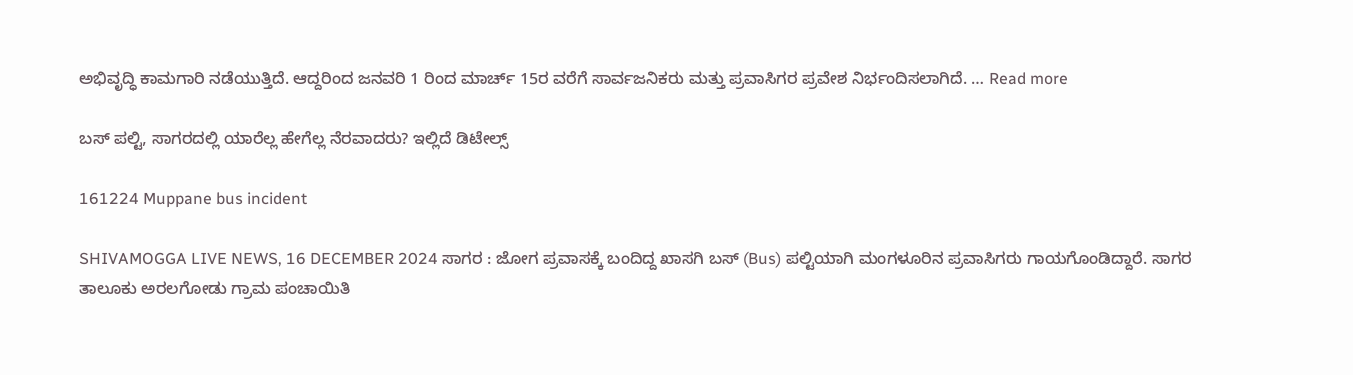ಅಭಿವೃದ್ಧಿ ಕಾಮಗಾರಿ ನಡೆಯುತ್ತಿದೆ. ಆದ್ದರಿಂದ ಜನವರಿ 1 ರಿಂದ ಮಾರ್ಚ್ 15ರ ವರೆಗೆ ಸಾರ್ವಜನಿಕರು ಮತ್ತು ಪ್ರವಾಸಿಗರ ಪ್ರವೇಶ ನಿರ್ಭಂದಿಸಲಾಗಿದೆ. … Read more

ಬಸ್‌ ಪಲ್ಟಿ, ಸಾಗರದಲ್ಲಿ ಯಾರೆಲ್ಲ ಹೇಗೆಲ್ಲ ನೆರವಾದರು? ಇಲ್ಲಿದೆ ಡಿಟೇಲ್ಸ್‌

161224 Muppane bus incident

SHIVAMOGGA LIVE NEWS, 16 DECEMBER 2024 ಸಾಗರ : ಜೋಗ ಪ್ರವಾಸಕ್ಕೆ ಬಂದಿದ್ದ ಖಾಸಗಿ ಬಸ್‌ (Bus) ಪಲ್ಟಿಯಾಗಿ ಮಂಗಳೂರಿನ ಪ್ರವಾಸಿಗರು ಗಾಯಗೊಂಡಿದ್ದಾರೆ. ಸಾಗರ ತಾಲೂಕು ಅರಲಗೋಡು ಗ್ರಾಮ ಪಂಚಾಯಿತಿ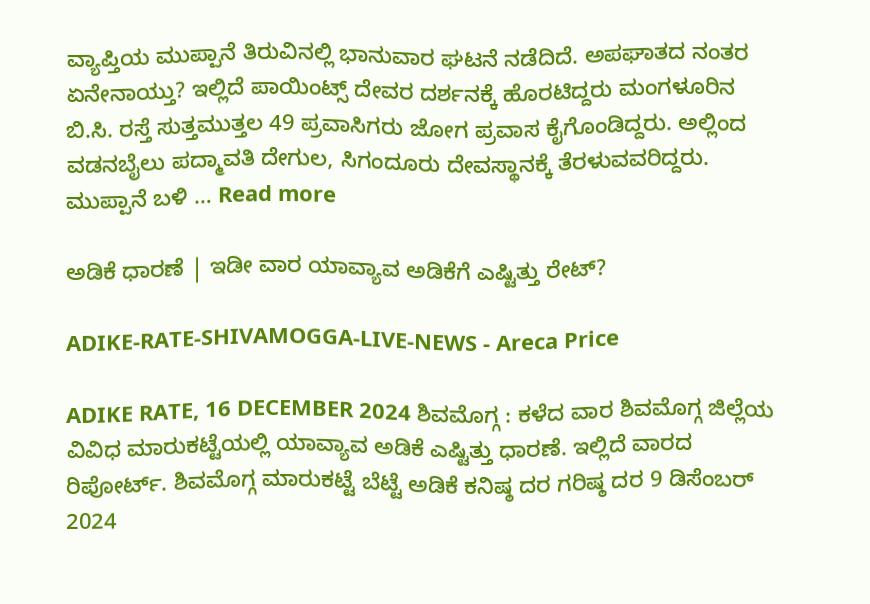ವ್ಯಾಪ್ತಿಯ ಮುಪ್ಪಾನೆ ತಿರುವಿನಲ್ಲಿ ಭಾನುವಾರ ಘಟನೆ ನಡೆದಿದೆ. ಅಪಘಾತದ ನಂತರ ಏನೇನಾಯ್ತು? ಇಲ್ಲಿದೆ ಪಾಯಿಂಟ್ಸ್‌ ದೇವರ ದರ್ಶನಕ್ಕೆ ಹೊರಟಿದ್ದರು ಮಂಗಳೂರಿನ ಬಿ.ಸಿ. ರಸ್ತೆ ಸುತ್ತಮುತ್ತಲ 49 ಪ್ರವಾಸಿಗರು ಜೋಗ ಪ್ರವಾಸ ಕೈಗೊಂಡಿದ್ದರು. ಅಲ್ಲಿಂದ ವಡನಬೈಲು ಪದ್ಮಾವತಿ ದೇಗುಲ, ಸಿಗಂದೂರು ದೇವಸ್ಥಾನಕ್ಕೆ ತೆರಳುವವರಿದ್ದರು. ಮುಪ್ಪಾನೆ ಬಳಿ … Read more

ಅಡಿಕೆ ಧಾರಣೆ | ಇಡೀ ವಾರ ಯಾವ್ಯಾವ ಅಡಿಕೆಗೆ ಎಷ್ಟಿತ್ತು ರೇಟ್‌?

ADIKE-RATE-SHIVAMOGGA-LIVE-NEWS - Areca Price

ADIKE RATE, 16 DECEMBER 2024 ಶಿವಮೊಗ್ಗ : ಕಳೆದ ವಾರ ಶಿವಮೊಗ್ಗ ಜಿಲ್ಲೆಯ ವಿವಿಧ ಮಾರುಕಟ್ಟೆಯಲ್ಲಿ ಯಾವ್ಯಾವ ಅಡಿಕೆ ಎಷ್ಟಿತ್ತು ಧಾರಣೆ. ಇಲ್ಲಿದೆ ವಾರದ ರಿಪೋರ್ಟ್‌. ಶಿವಮೊಗ್ಗ ಮಾರುಕಟ್ಟೆ ಬೆಟ್ಟೆ ಅಡಿಕೆ ಕನಿಷ್ಠ ದರ ಗರಿಷ್ಠ ದರ 9 ಡಿಸೆಂಬರ್‌ 2024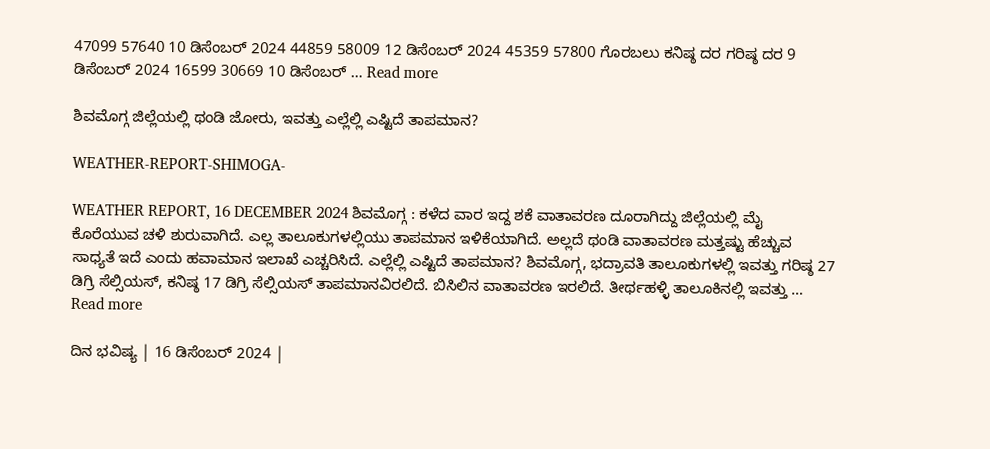47099 57640 10 ಡಿಸೆಂಬರ್‌ 2024 44859 58009 12 ಡಿಸೆಂಬರ್‌ 2024 45359 57800 ಗೊರಬಲು ಕನಿಷ್ಠ ದರ ಗರಿಷ್ಠ ದರ 9 ಡಿಸೆಂಬರ್‌ 2024 16599 30669 10 ಡಿಸೆಂಬರ್‌ … Read more

ಶಿವಮೊಗ್ಗ ಜಿಲ್ಲೆಯಲ್ಲಿ ಥಂಡಿ ಜೋರು, ಇವತ್ತು ಎಲ್ಲೆಲ್ಲಿ ಎಷ್ಟಿದೆ ತಾಪಮಾನ?

WEATHER-REPORT-SHIMOGA-

WEATHER REPORT, 16 DECEMBER 2024 ಶಿವಮೊಗ್ಗ : ಕಳೆದ ವಾರ ಇದ್ದ ಶಕೆ ವಾತಾವರಣ ದೂರಾಗಿದ್ದು ಜಿಲ್ಲೆಯಲ್ಲಿ ಮೈ ಕೊರೆಯುವ ಚಳಿ ಶುರುವಾಗಿದೆ. ಎಲ್ಲ ತಾಲೂಕುಗಳಲ್ಲಿಯು ತಾಪಮಾನ ಇಳಿಕೆಯಾಗಿದೆ. ಅಲ್ಲದೆ ಥಂಡಿ ವಾತಾವರಣ ಮತ್ತಷ್ಟು ಹೆಚ್ಚುವ ಸಾಧ್ಯತೆ ಇದೆ ಎಂದು ಹವಾಮಾನ ಇಲಾಖೆ ಎಚ್ಚರಿಸಿದೆ. ಎಲ್ಲೆಲ್ಲಿ ಎಷ್ಟಿದೆ ತಾಪಮಾನ? ಶಿವಮೊಗ್ಗ, ಭದ್ರಾವತಿ ತಾಲೂಕುಗಳಲ್ಲಿ ಇವತ್ತು ಗರಿಷ್ಠ 27 ಡಿಗ್ರಿ ಸೆಲ್ಸಿಯಸ್‌, ಕನಿಷ್ಠ 17 ಡಿಗ್ರಿ ಸೆಲ್ಸಿಯಸ್‌ ತಾಪಮಾನವಿರಲಿದೆ. ಬಿಸಿಲಿನ ವಾತಾವರಣ ಇರಲಿದೆ. ತೀರ್ಥಹಳ್ಳಿ ತಾಲೂಕಿನಲ್ಲಿ ಇವತ್ತು … Read more

ದಿನ ಭವಿಷ್ಯ | 16 ಡಿಸೆಂಬರ್‌ 2024 |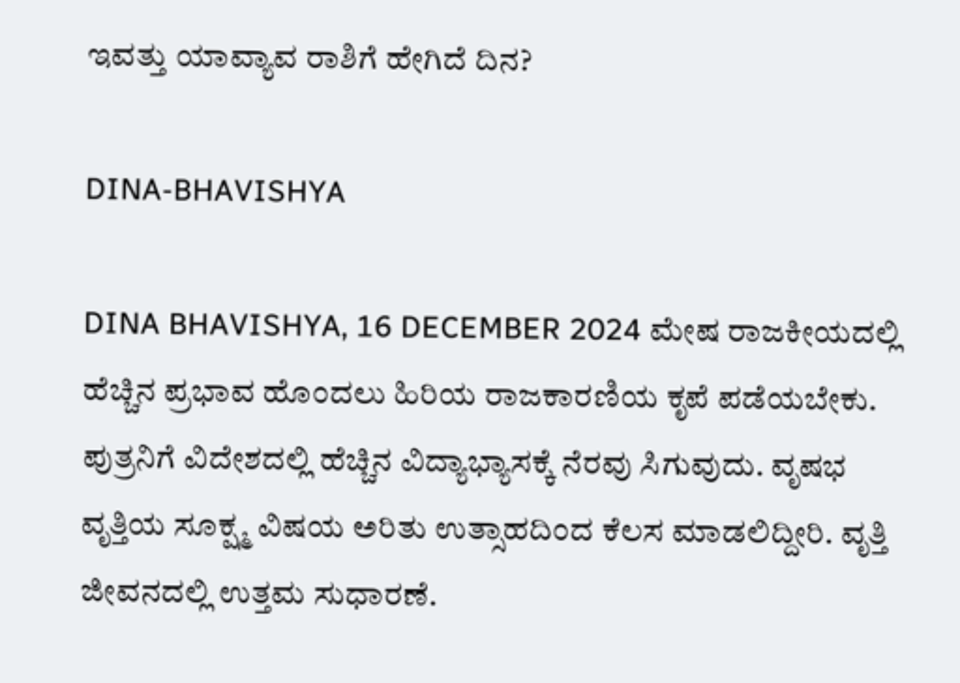ಇವತ್ತು ಯಾವ್ಯಾವ ರಾಶಿಗೆ ಹೇಗಿದೆ ದಿನ?

DINA-BHAVISHYA

DINA BHAVISHYA, 16 DECEMBER 2024 ಮೇಷ ರಾಜಕೀಯದಲ್ಲಿ ಹೆಚ್ಚಿನ ಪ್ರಭಾವ ಹೊಂದಲು ಹಿರಿಯ ರಾಜಕಾರಣಿಯ ಕೃಪೆ ಪಡೆಯಬೇಕು. ಪುತ್ರನಿಗೆ ವಿದೇಶದಲ್ಲಿ ಹೆಚ್ಚಿನ ವಿದ್ಯಾಭ್ಯಾಸಕ್ಕೆ ನೆರವು ಸಿಗುವುದು. ವೃಷಭ ವೃತ್ತಿಯ ಸೂಕ್ಷ್ಮ ವಿಷಯ ಅರಿತು ಉತ್ಸಾಹದಿಂದ ಕೆಲಸ ಮಾಡಲಿದ್ದೀರಿ. ವೃತ್ತಿ ಜೀವನದಲ್ಲಿ ಉತ್ತಮ ಸುಧಾರಣೆ.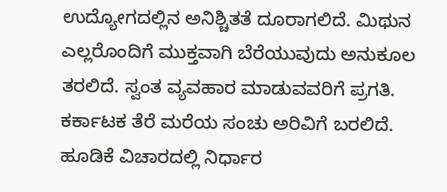ಉದ್ಯೋಗದಲ್ಲಿನ ಅನಿಶ್ಚಿತತೆ ದೂರಾಗಲಿದೆ. ಮಿಥುನ ಎಲ್ಲರೊಂದಿಗೆ ಮುಕ್ತವಾಗಿ ಬೆರೆಯುವುದು ಅನುಕೂಲ ತರಲಿದೆ. ಸ್ವಂತ ವ್ಯವಹಾರ ಮಾಡುವವರಿಗೆ ಪ್ರಗತಿ. ಕರ್ಕಾಟಕ ತೆರೆ ಮರೆಯ ಸಂಚು ಅರಿವಿಗೆ ಬರಲಿದೆ. ಹೂಡಿಕೆ ವಿಚಾರದಲ್ಲಿ ನಿರ್ಧಾರ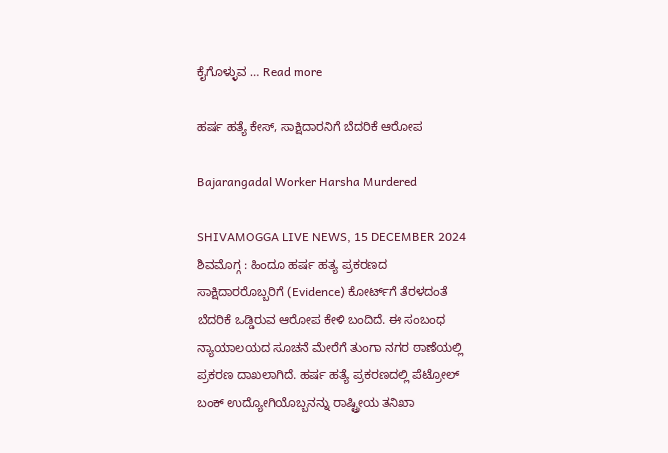ಕೈಗೊಳ್ಳುವ … Read more

ಹರ್ಷ ಹತ್ಯೆ ಕೇಸ್‌, ಸಾಕ್ಷಿದಾರನಿಗೆ ಬೆದರಿಕೆ ಆರೋಪ

Bajarangadal Worker Harsha Murdered

SHIVAMOGGA LIVE NEWS, 15 DECEMBER 2024 ಶಿವಮೊಗ್ಗ : ಹಿಂದೂ ಹರ್ಷ ಹತ್ಯ ಪ್ರಕರಣದ ಸಾಕ್ಷಿದಾರರೊಬ್ಬರಿಗೆ (Evidence) ಕೋರ್ಟ್‌ಗೆ ತೆರಳದಂತೆ ಬೆದರಿಕೆ ಒಡ್ಡಿರುವ ಆರೋಪ ಕೇಳಿ ಬಂದಿದೆ. ಈ ಸಂಬಂಧ ನ್ಯಾಯಾಲಯದ ಸೂಚನೆ ಮೇರೆಗೆ ತುಂಗಾ ನಗರ ಠಾಣೆಯಲ್ಲಿ ಪ್ರಕರಣ ದಾಖಲಾಗಿದೆ. ಹರ್ಷ ಹತ್ಯೆ ಪ್ರಕರಣದಲ್ಲಿ ಪೆಟ್ರೋಲ್‌ ಬಂಕ್‌ ಉದ್ಯೋಗಿಯೊಬ್ಬನನ್ನು ರಾಷ್ಟ್ರೀಯ ತನಿಖಾ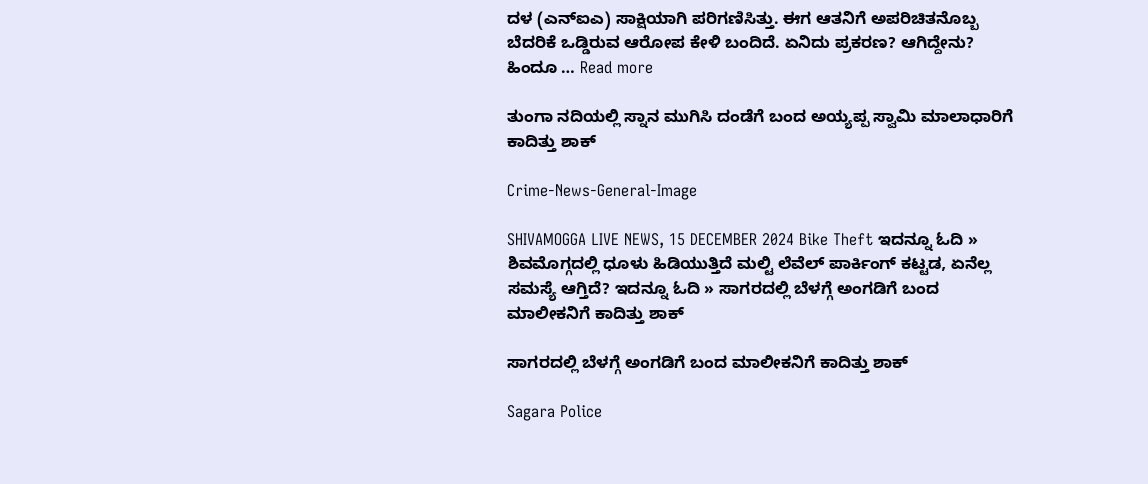ದಳ (ಎನ್‌ಐಎ) ಸಾಕ್ಷಿಯಾಗಿ ಪರಿಗಣಿಸಿತ್ತು. ಈಗ ಆತನಿಗೆ ಅಪರಿಚಿತನೊಬ್ಬ ಬೆದರಿಕೆ ಒಡ್ಡಿರುವ ಆರೋಪ ಕೇಳಿ ಬಂದಿದೆ. ಏನಿದು ಪ್ರಕರಣ? ಆಗಿದ್ದೇನು? ಹಿಂದೂ … Read more

ತುಂಗಾ ನದಿಯಲ್ಲಿ ಸ್ನಾನ ಮುಗಿಸಿ ದಂಡೆಗೆ ಬಂದ ಅಯ್ಯಪ್ಪ ಸ್ವಾಮಿ ಮಾಲಾಧಾರಿಗೆ ಕಾದಿತ್ತು ಶಾಕ್

Crime-News-General-Image

SHIVAMOGGA LIVE NEWS, 15 DECEMBER 2024 Bike Theft ಇದನ್ನೂ ಓದಿ » ಶಿವಮೊಗ್ಗದಲ್ಲಿ ಧೂಳು ಹಿಡಿಯುತ್ತಿದೆ ಮಲ್ಟಿ ಲೆವೆಲ್‌ ಪಾರ್ಕಿಂಗ್‌ ಕಟ್ಟಡ, ಏನೆಲ್ಲ ಸಮಸ್ಯೆ ಆಗ್ತಿದೆ? ಇದನ್ನೂ ಓದಿ » ಸಾಗರದಲ್ಲಿ ಬೆಳಗ್ಗೆ ಅಂಗಡಿಗೆ ಬಂದ ಮಾಲೀಕನಿಗೆ ಕಾದಿತ್ತು ಶಾಕ್

ಸಾಗರದಲ್ಲಿ ಬೆಳಗ್ಗೆ ಅಂಗಡಿಗೆ ಬಂದ ಮಾಲೀಕನಿಗೆ ಕಾದಿತ್ತು ಶಾಕ್

Sagara Police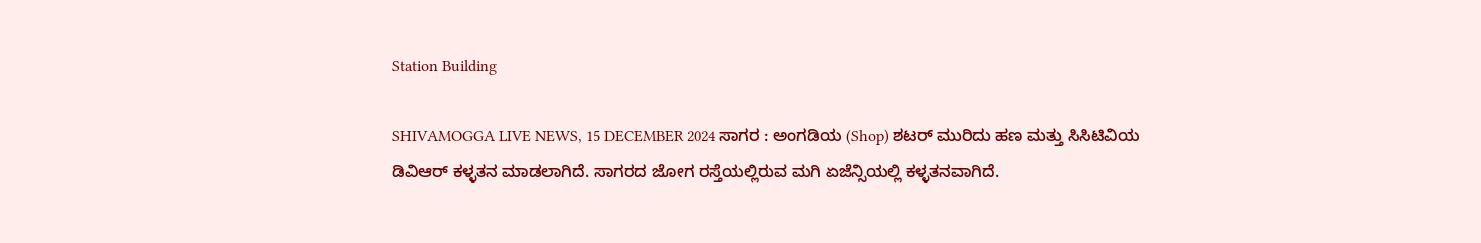Station Building

SHIVAMOGGA LIVE NEWS, 15 DECEMBER 2024 ಸಾಗರ : ಅಂಗಡಿಯ (Shop) ಶಟರ್‌ ಮುರಿದು ಹಣ ಮತ್ತು ಸಿಸಿಟಿವಿಯ ಡಿವಿಆರ್‌ ಕಳ್ಳತನ ಮಾಡಲಾಗಿದೆ. ಸಾಗರದ ಜೋಗ ರಸ್ತೆಯಲ್ಲಿರುವ ಮಗಿ ಏಜೆನ್ಸಿಯಲ್ಲಿ ಕಳ್ಳತನವಾಗಿದೆ.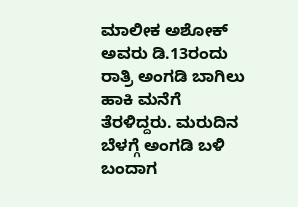ಮಾಲೀಕ ಅಶೋಕ್‌ ಅವರು ಡಿ.13ರಂದು ರಾತ್ರಿ ಅಂಗಡಿ ಬಾಗಿಲು ಹಾಕಿ ಮನೆಗೆ ತೆರಳಿದ್ದರು. ಮರುದಿನ ಬೆಳಗ್ಗೆ ಅಂಗಡಿ ಬಳಿ ಬಂದಾಗ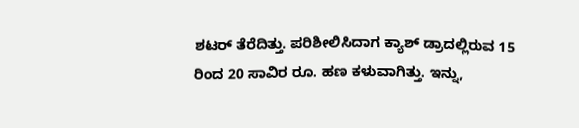ಶಟರ್‌ ತೆರೆದಿತ್ತು. ಪರಿಶೀಲಿಸಿದಾಗ ಕ್ಯಾಶ್‌ ಡ್ರಾದಲ್ಲಿರುವ 15 ರಿಂದ 20 ಸಾವಿರ ರೂ. ಹಣ ಕಳುವಾಗಿತ್ತು. ಇನ್ನು,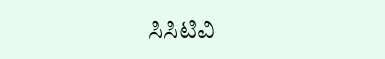ಸಿಸಿಟಿವಿ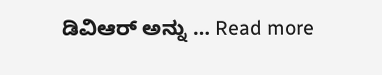ಡಿವಿಆರ್‌ ಅನ್ನು … Read more